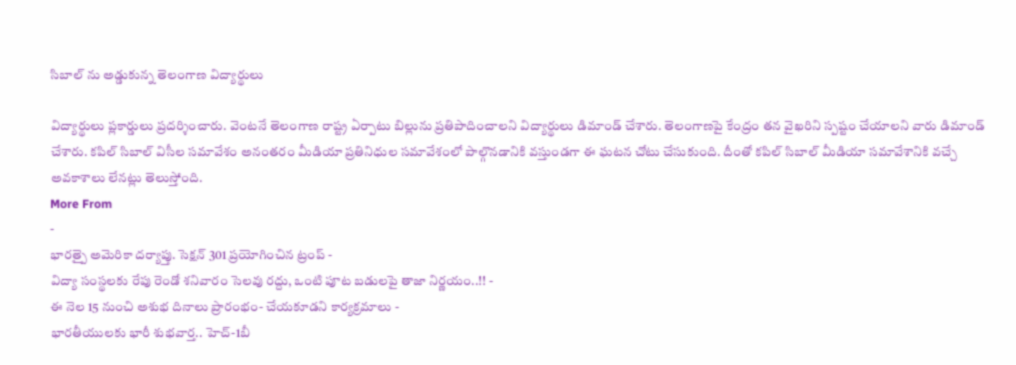సిబాల్ ను అడ్డుకున్న తెలంగాణ విద్యార్థులు

విద్యార్థులు ప్లకార్డులు ప్రదర్శించారు. వెంటనే తెలంగాణ రాష్ట్ర ఏర్పాటు బిల్లును ప్రతిపాదించాలని విద్యార్థులు డిమాండ్ చేశారు. తెలంగాణపై కేంద్రం తన వైఖరిని స్పష్టం చేయాలని వారు డిమాండ్ చేశారు. కపిల్ సిబాల్ విసీల సమావేశం అనంతరం మీడియా ప్రతినిధుల సమావేశంలో పాల్గొనడానికి వస్తుండగా ఈ ఘటన చోటు చేసుకుంది. దీంతో కపిల్ సిబాల్ మీడియా సమావేశానికి వచ్చే అవకాశాలు లేనట్లు తెలుస్తోంది.
More From
-
భారత్పై అమెరికా దర్యాప్తు. సెక్షన్ 301 ప్రయోగించిన ట్రంప్ -
విద్యా సంస్థలకు రేపు రెండో శనివారం సెలవు రద్దు, ఒంటి పూట బడులపై తాజా నిర్ణయం..!! -
ఈ నెల 15 నుంచి అశుభ దినాలు ప్రారంభం- చేయకూడని కార్యక్రమాలు -
భారతీయులకు భారీ శుభవార్త.. హెచ్-1బీ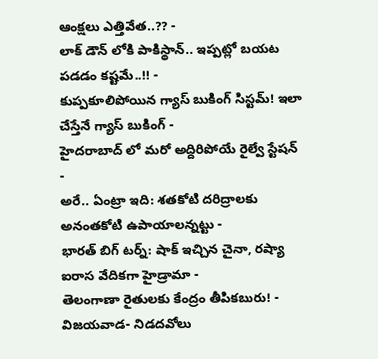ఆంక్షలు ఎత్తివేత..?? -
లాక్ డౌన్ లోకి పాకిస్థాన్.. ఇప్పట్లో బయట పడడం కష్టమే..!! -
కుప్పకూలిపోయిన గ్యాస్ బుకింగ్ సిస్టమ్! ఇలా చేస్తేనే గ్యాస్ బుకింగ్ -
హైదరాబాద్ లో మరో అద్దిరిపోయే రైల్వే స్టేషన్ -
అరే.. ఏంట్రా ఇది: శతకోటి దరిద్రాలకు అనంతకోటి ఉపాయాలన్నట్టు -
భారత్ బిగ్ టర్న్: షాక్ ఇచ్చిన చైనా, రష్యా ఐరాస వేదికగా హైడ్రామా -
తెలంగాణా రైతులకు కేంద్రం తీపికబురు! -
విజయవాడ- నిడదవోలు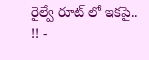రైల్వే రూట్ లో ఇకపై.. !! -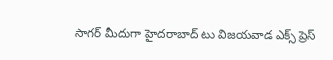సాగర్ మీదుగా హైదరాబాద్ టు విజయవాడ ఎక్స్ ప్రెస్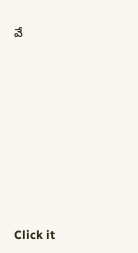వే












Click it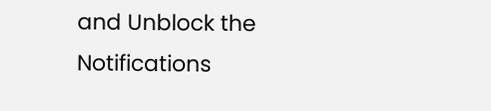and Unblock the Notifications